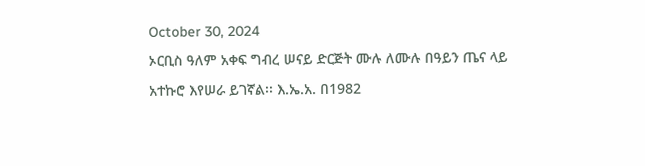October 30, 2024
ኦርቢስ ዓለም አቀፍ ግብረ ሠናይ ድርጅት ሙሉ ለሙሉ በዓይን ጤና ላይ አተኩሮ እየሠራ ይገኛል፡፡ እ.ኤ.አ. በ1982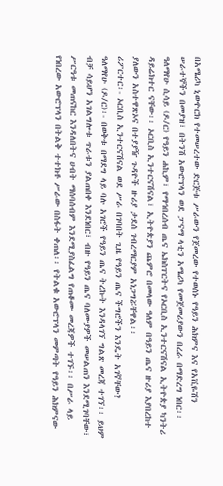በአሜሪካ ኒውዮርክ የተመሠረተው ድርጅቱ ሥራውን የጀመረው የተወሰኑ የዓይን ሕክምና እና የአቪዬሽን ሠራተኞችን በመያዝ፣ በትንሽ አውሮፕላን ወደ ፓናማ ላቲን አሜሪካ የመጀመሪያውን በረራ በማድረግ ነበር፡፡ ዓለማየሁ ሲሳይ (ዶ/ር) የዓይን ሐኪም፣ የማኅበረሰብ ጤና ኤክስፐርትና የኦርቢስ ኢንተርናሽናል ኢትዮጵያ ካንትሪ ዳይሬክተር ናቸው፡፡ ኦርቢስ ኢንተርናሽናል፣ ኢትዮጵያን ጨምሮ በመላው ዓለም በዓይን ጤና ዙሪያ እያበረከተ ያለውን አስተዋጽኦና በተያያዥ ጉዳዮች ዙሪያ ታደሰ ገብረማርያም አነጋግሯቸዋል፡፡
ሪፖርተር፡- ኦርቢስ ኢንተርናሽናል ወደ ሥራ በገባበት ጊዜ የዓይን ጤና ችግሮችን እንዴት አገኛቸው?
ዓለማየሁ (ዶ/ር)፡- በወቅቱ በማደግ ላይ ባሉ አገሮች የዓይን ጤና ትረኩት እንዳላገኘ ግልጽ መረጃ ተገኘ፡፡ ይህም ብቻ ሳይሆን አገልግሎቱ ጥራቱን ያልጠበቀ እንደነበር፣ ብዙ የዓይን ጤና ባለሙያዎች መሠልጠን እንደሚገባቸው፣ ሥርዓቱ መጠናከር እንዳለበትና ሀብት ማሰባሰብም እንደሚያስፈልግ የጠቆሙ መረጃዎች ተገኙ፡፡ በሥራ ላይ የነበረው አውሮፕላን በትልቅ ተተክቶ ሥራው በስፋት ቀጠለ፡፡ የትልቁ አውሮፕላን መምጣት የዓይን ሕክምናው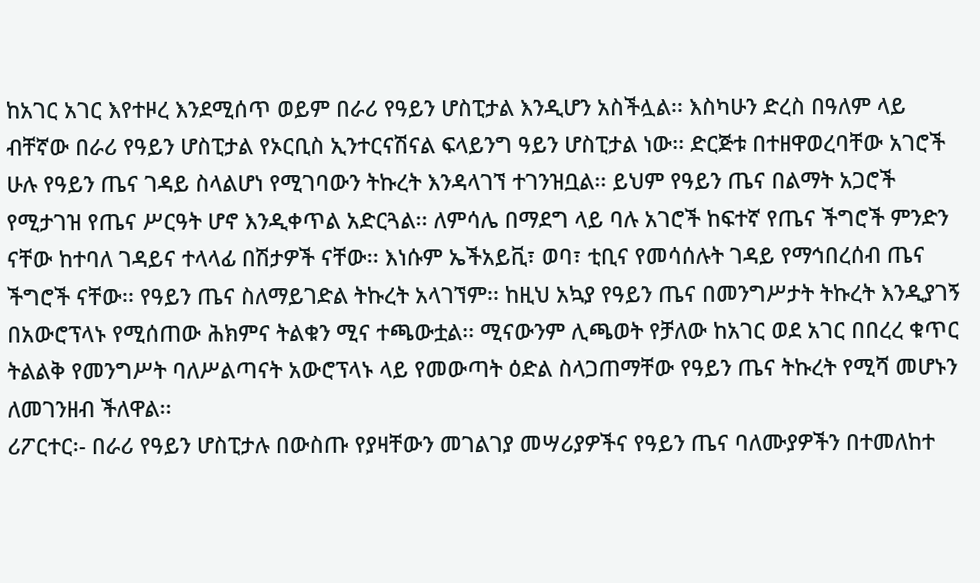ከአገር አገር እየተዞረ እንደሚሰጥ ወይም በራሪ የዓይን ሆስፒታል እንዲሆን አስችሏል፡፡ እስካሁን ድረስ በዓለም ላይ ብቸኛው በራሪ የዓይን ሆስፒታል የኦርቢስ ኢንተርናሽናል ፍላይንግ ዓይን ሆስፒታል ነው፡፡ ድርጅቱ በተዘዋወረባቸው አገሮች ሁሉ የዓይን ጤና ገዳይ ስላልሆነ የሚገባውን ትኩረት እንዳላገኘ ተገንዝቧል፡፡ ይህም የዓይን ጤና በልማት አጋሮች የሚታገዝ የጤና ሥርዓት ሆኖ እንዲቀጥል አድርጓል፡፡ ለምሳሌ በማደግ ላይ ባሉ አገሮች ከፍተኛ የጤና ችግሮች ምንድን ናቸው ከተባለ ገዳይና ተላላፊ በሽታዎች ናቸው፡፡ እነሱም ኤችአይቪ፣ ወባ፣ ቲቢና የመሳሰሉት ገዳይ የማኅበረሰብ ጤና ችግሮች ናቸው፡፡ የዓይን ጤና ስለማይገድል ትኩረት አላገኘም፡፡ ከዚህ አኳያ የዓይን ጤና በመንግሥታት ትኩረት እንዲያገኝ በአውሮፕላኑ የሚሰጠው ሕክምና ትልቁን ሚና ተጫውቷል፡፡ ሚናውንም ሊጫወት የቻለው ከአገር ወደ አገር በበረረ ቁጥር ትልልቅ የመንግሥት ባለሥልጣናት አውሮፕላኑ ላይ የመውጣት ዕድል ስላጋጠማቸው የዓይን ጤና ትኩረት የሚሻ መሆኑን ለመገንዘብ ችለዋል፡፡
ሪፖርተር፡- በራሪ የዓይን ሆስፒታሉ በውስጡ የያዛቸውን መገልገያ መሣሪያዎችና የዓይን ጤና ባለሙያዎችን በተመለከተ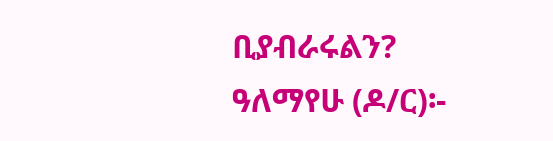ቢያብራሩልን?
ዓለማየሁ (ዶ/ር)፡-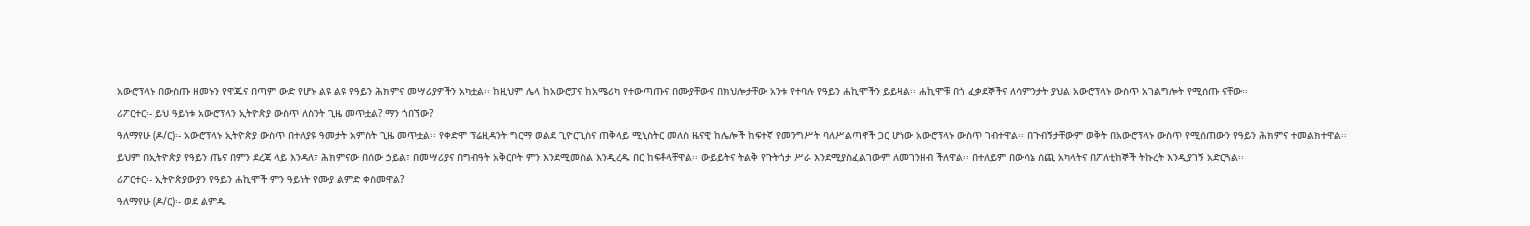አውሮፕላኑ በውስጡ ዘመኑን የዋጁና በጣም ውድ የሆኑ ልዩ ልዩ የዓይን ሕክምና መሣሪያዎችን አካቷል፡፡ ከዚህም ሌላ ከአውሮፓና ከአሜሪካ የተውጣጡና በሙያቸውና በክህሎታቸው አንቱ የተባሉ የዓይን ሐኪሞችን ይይዛል፡፡ ሐኪሞቹ በጎ ፈቃደኞችና ለሳምንታት ያህል አውሮፕላኑ ውስጥ አገልግሎት የሚሰጡ ናቸው፡፡
ሪፖርተር፡- ይህ ዓይነቱ አውሮፕላን ኢትዮጵያ ውስጥ ለስንት ጊዜ መጥቷል? ማን ጎበኘው?
ዓለማየሁ (ዶ/ር)፡- አውሮፕላኑ ኢትዮጵያ ውስጥ በተለያዩ ዓመታት አምስት ጊዜ መጥቷል፡፡ የቀድሞ ፕሬዚዳንት ግርማ ወልደ ጊዮርጊስና ጠቅላይ ሚኒስትር መለስ ዜናዊ ከሌሎች ከፍተኛ የመንግሥት ባለሥልጣኖች ጋር ሆነው አውሮፕላኑ ውስጥ ገብተዋል፡፡ በጉብኝታቸውም ወቅት በአውሮፕላኑ ውስጥ የሚሰጠውን የዓይን ሕክምና ተመልክተዋል፡፡ ይህም በኢትዮጵያ የዓይን ጤና በምን ደረጃ ላይ እንዳለ፣ ሕክምናው በሰው ኃይል፣ በመሣሪያና በግብዓት አቅርቦት ምን እንደሚመስል እንዲረዱ በር ከፍቶላቸዋል፡፡ ውይይትና ትልቅ የጉትጎታ ሥራ እንደሚያስፈልገውም ለመገንዘብ ችለዋል፡፡ በተለይም በውሳኔ ሰጪ አካላትና በፖለቲከኞች ትኩረት እንዲያገኝ አድርጓል፡፡
ሪፖርተር፡- ኢትዮጵያውያን የዓይን ሐኪሞች ምን ዓይነት የሙያ ልምድ ቀስመዋል?
ዓለማየሁ (ዶ/ር)፡- ወደ ልምዱ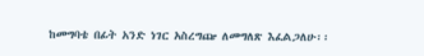ከመግባቴ በፊት አንድ ነገር አስረግጬ ለመግለጽ እፈልጋለሁ፡፡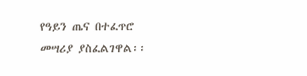የዓይን ጤና በተፈጥሮ መሣሪያ ያስፈልገዋል፡፡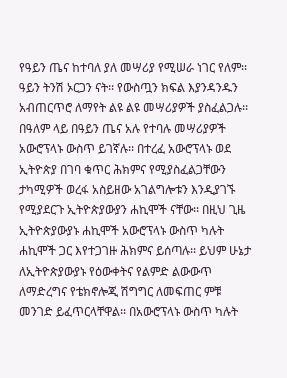የዓይን ጤና ከተባለ ያለ መሣሪያ የሚሠራ ነገር የለም፡፡ ዓይን ትንሽ ኦርጋን ናት፡፡ የውስጧን ክፍል እያንዳንዱን አብጠርጥሮ ለማየት ልዩ ልዩ መሣሪያዎች ያስፈልጋሉ፡፡ በዓለም ላይ በዓይን ጤና አሉ የተባሉ መሣሪያዎች አውሮፕላኑ ውስጥ ይገኛሉ፡፡ በተረፈ አውሮፕላኑ ወደ ኢትዮጵያ በገባ ቁጥር ሕክምና የሚያስፈልጋቸውን ታካሚዎች ወረፋ አስይዘው አገልግሎቱን እንዲያገኙ የሚያደርጉ ኢትዮጵያውያን ሐኪሞች ናቸው፡፡ በዚህ ጊዜ ኢትዮጵያውያኑ ሐኪሞች አውሮፕላኑ ውስጥ ካሉት ሐኪሞች ጋር እየተጋገዙ ሕክምና ይሰጣሉ፡፡ ይህም ሁኔታ ለኢትዮጵያውያኑ የዕውቀትና የልምድ ልውውጥ ለማድረግና የቴክኖሎጂ ሽግግር ለመፍጠር ምቹ መንገድ ይፈጥርላቸዋል፡፡ በአውሮፕላኑ ውስጥ ካሉት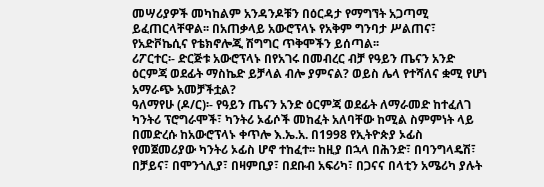መሣሪያዎች መካከልም አንዳንዶቹን በዕርዳታ የማግኘት አጋጣሚ ይፈጠርላቸዋል፡፡ በአጠቃላይ አውሮፕላኑ የአቅም ግንባታ ሥልጠና፣ የአድቮኬሲና የቴክኖሎጂ ሽግግር ጥቅሞችን ይሰጣል፡፡
ሪፖርተር፡- ድርጅቱ አውሮፕላኑ በየአገሩ በመብረር ብቻ የዓይን ጤናን አንድ ዕርምጃ ወደፊት ማስኬድ ይቻላል ብሎ ያምናል? ወይስ ሌላ የተሻለና ቋሚ የሆነ አማራጭ አመቻችቷል?
ዓለማየሁ (ዶ/ር)፡- የዓይን ጤናን አንድ ዕርምጃ ወደፊት ለማራመድ ከተፈለገ ካንትሪ ፕሮግራሞች፣ ካንትሪ ኦፊሶች መከፈት አለባቸው ከሚል ስምምነት ላይ በመድረሱ ከአውሮፕላኑ ቀጥሎ እ.ኤ.አ. በ1998 የኢትዮጵያ ኦፊስ የመጀመሪያው ካንትሪ ኦፊስ ሆኖ ተከፈተ፡፡ ከዚያ በኋላ በሕንድ፣ በባንግላዴሽ፣ በቻይና፣ በሞንጎሊያ፣ በዛምቢያ፣ በደቡብ አፍሪካ፣ በጋናና በላቲን አሜሪካ ያሉት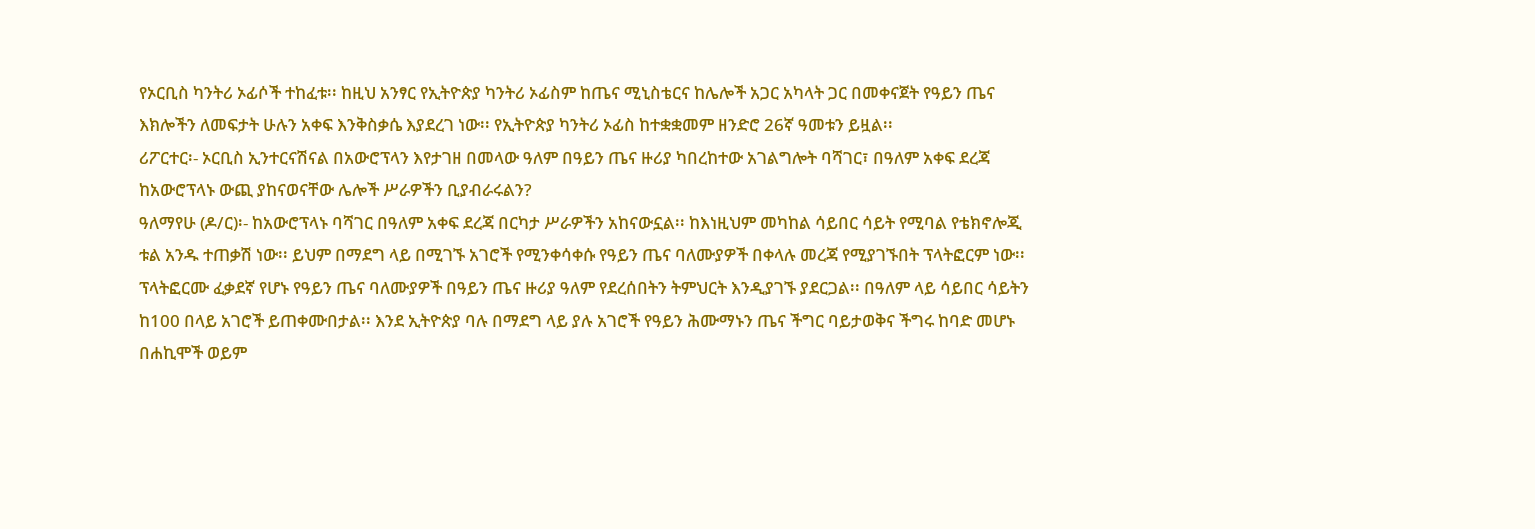የኦርቢስ ካንትሪ ኦፊሶች ተከፈቱ፡፡ ከዚህ አንፃር የኢትዮጵያ ካንትሪ ኦፊስም ከጤና ሚኒስቴርና ከሌሎች አጋር አካላት ጋር በመቀናጀት የዓይን ጤና እክሎችን ለመፍታት ሁሉን አቀፍ እንቅስቃሴ እያደረገ ነው፡፡ የኢትዮጵያ ካንትሪ ኦፊስ ከተቋቋመም ዘንድሮ 26ኛ ዓመቱን ይዟል፡፡
ሪፖርተር፡- ኦርቢስ ኢንተርናሽናል በአውሮፕላን እየታገዘ በመላው ዓለም በዓይን ጤና ዙሪያ ካበረከተው አገልግሎት ባሻገር፣ በዓለም አቀፍ ደረጃ ከአውሮፕላኑ ውጪ ያከናወናቸው ሌሎች ሥራዎችን ቢያብራሩልን?
ዓለማየሁ (ዶ/ር)፡- ከአውሮፕላኑ ባሻገር በዓለም አቀፍ ደረጃ በርካታ ሥራዎችን አከናውኗል፡፡ ከእነዚህም መካከል ሳይበር ሳይት የሚባል የቴክኖሎጂ ቱል አንዱ ተጠቃሽ ነው፡፡ ይህም በማደግ ላይ በሚገኙ አገሮች የሚንቀሳቀሱ የዓይን ጤና ባለሙያዎች በቀላሉ መረጃ የሚያገኙበት ፕላትፎርም ነው፡፡ ፕላትፎርሙ ፈቃደኛ የሆኑ የዓይን ጤና ባለሙያዎች በዓይን ጤና ዙሪያ ዓለም የደረሰበትን ትምህርት እንዲያገኙ ያደርጋል፡፡ በዓለም ላይ ሳይበር ሳይትን ከ100 በላይ አገሮች ይጠቀሙበታል፡፡ እንደ ኢትዮጵያ ባሉ በማደግ ላይ ያሉ አገሮች የዓይን ሕሙማኑን ጤና ችግር ባይታወቅና ችግሩ ከባድ መሆኑ በሐኪሞች ወይም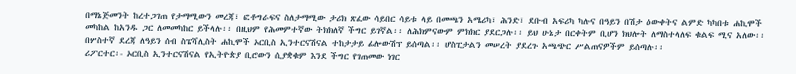በማኔጅመንት ከረተጋገጠ የታማሚውን መረጃ፣ ፎቶግራፍና ስለታማሚው ታሪክ ጽፈው ሳይበር ሳይቱ ላይ በመጫን አሜሪካ፣ ሕንድ፣ ደቡብ አፍሪካ ካሉና በዓይን በሽታ ዕውቀትና ልምድ ካካበቱ ሐኪሞች መካከል ከአንዱ ጋር ለመመካከር ይችላሉ፡፡ በዚህም የሕመምተኛው ትክክለኛ ችግር ይገኛል፡፡ ለሕክምናውም ምክክር ያደርጋሉ፡፡ ይህ ሁኔታ በርቀትም ቢሆን ክህሎት ለማስተላለፍ ቁልፍ ሚና አለው፡፡ በሦስተኛ ደረጃ ለዓይን ሰብ ስፔሻሊስት ሐኪሞች ኦርቢስ ኢንተርናሽናል ተከታታይ ፊሎውሽፕ ይሰጣል፡፡ ሆስፒታልን መሠረት ያደረጉ አጫጭር ሥልጠናዎችም ይሰጣሉ፡፡
ሪፖርተር፡- ኦርቢስ ኢንተርናሽናል የኢትዮጵያ ቢሮውን ሲያቋቁም እንደ ችግር የገጠመው ነገር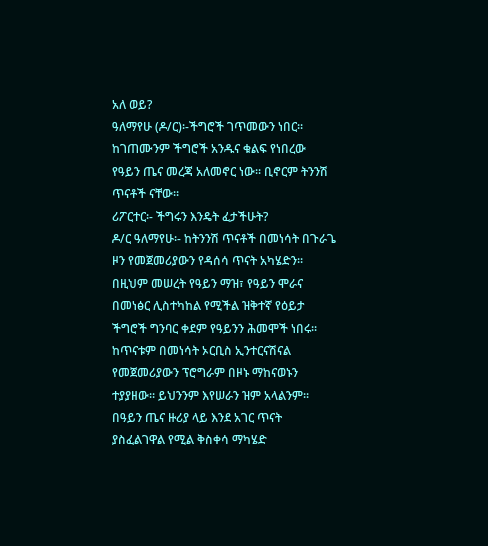አለ ወይ?
ዓለማየሁ (ዶ/ር)፡-ችግሮች ገጥመውን ነበር፡፡ ከገጠሙንም ችግሮች አንዱና ቁልፍ የነበረው የዓይን ጤና መረጃ አለመኖር ነው፡፡ ቢኖርም ትንንሽ ጥናቶች ናቸው፡፡
ሪፖርተር፡- ችግሩን እንዴት ፈታችሁት?
ዶ/ር ዓለማየሁ፡- ከትንንሽ ጥናቶች በመነሳት በጉራጌ ዞን የመጀመሪያውን የዳሰሳ ጥናት አካሄድን፡፡ በዚህም መሠረት የዓይን ማዝ፣ የዓይን ሞራና በመነፅር ሊስተካከል የሚችል ዝቅተኛ የዕይታ ችግሮች ግንባር ቀደም የዓይንን ሕመሞች ነበሩ፡፡ ከጥናቱም በመነሳት ኦርቢስ ኢንተርናሽናል የመጀመሪያውን ፕሮግራም በዞኑ ማከናወኑን ተያያዘው፡፡ ይህንንም እየሠራን ዝም አላልንም፡፡ በዓይን ጤና ዙሪያ ላይ እንደ አገር ጥናት ያስፈልገዋል የሚል ቅስቀሳ ማካሄድ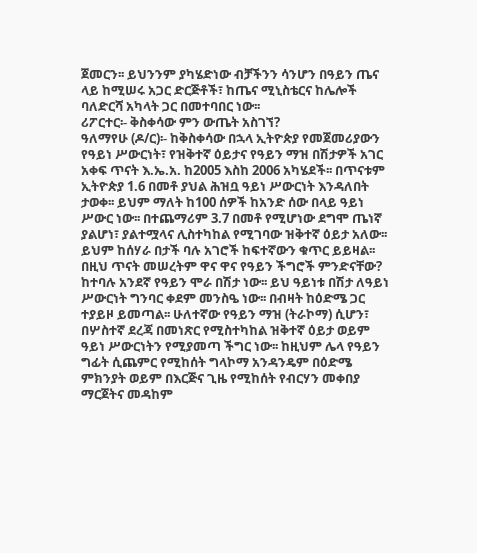ጀመርን፡፡ ይህንንም ያካሄድነው ብቻችንን ሳንሆን በዓይን ጤና ላይ ከሚሠሩ አጋር ድርጅቶች፣ ከጤና ሚኒስቴርና ከሌሎች ባለድርሻ አካላት ጋር በመተባበር ነው፡፡
ሪፖርተር፡- ቅስቀሳው ምን ውጤት አስገኘ?
ዓለማየሁ (ዶ/ር)፡- ከቅስቀሳው በኋላ ኢትዮጵያ የመጀመሪያውን የዓይነ ሥውርነት፣ የዝቅተኛ ዕይታና የዓይን ማዝ በሽታዎች አገር አቀፍ ጥናት እ.ኤ.አ. ከ2005 እስከ 2006 አካሄደች፡፡ በጥናቱም ኢትዮጵያ 1.6 በመቶ ያህል ሕዝቧ ዓይነ ሥውርነት እንዳለበት ታወቀ፡፡ ይህም ማለት ከ100 ሰዎች ከአንድ ሰው በላይ ዓይነ ሥውር ነው፡፡ በተጨማሪም 3.7 በመቶ የሚሆነው ደግሞ ጤነኛ ያልሆነ፣ ያልተሟላና ሊስተካከል የሚገባው ዝቅተኛ ዕይታ አለው፡፡ ይህም ከሰሃራ በታች ባሉ አገሮች ከፍተኛውን ቁጥር ይይዛል፡፡ በዚህ ጥናት መሠረትም ዋና ዋና የዓይን ችግሮች ምንድናቸው? ከተባሉ አንደኛ የዓይን ሞራ በሽታ ነው፡፡ ይህ ዓይነቱ በሽታ ለዓይነ ሥውርነት ግንባር ቀደም መንስዔ ነው፡፡ በብዛት ከዕድሜ ጋር ተያይዞ ይመጣል፡፡ ሁለተኛው የዓይን ማዝ (ትራኮማ) ሲሆን፣ በሦስተኛ ደረጃ በመነጽር የሚስተካከል ዝቅተኛ ዕይታ ወይም ዓይነ ሥውርነትን የሚያመጣ ችግር ነው፡፡ ከዚህም ሌላ የዓይን ግፊት ሲጨምር የሚከሰት ግላኮማ አንዳንዴም በዕድሜ ምክንያት ወይም በእርጅና ጊዜ የሚከሰት የብርሃን መቀበያ ማርጀትና መዳከም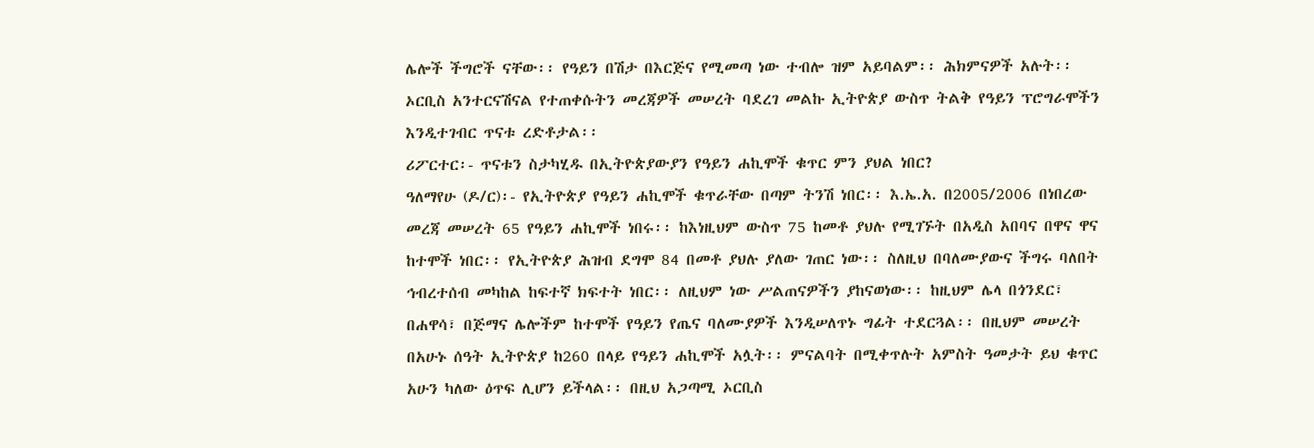ሌሎች ችግሮች ናቸው፡፡ የዓይን በሽታ በእርጅና የሚመጣ ነው ተብሎ ዝም አይባልም፡፡ ሕክምናዎች አሉት፡፡ ኦርቢስ አንተርናሽናል የተጠቀሱትን መረጃዎች መሠረት ባደረገ መልኩ ኢትዮጵያ ውስጥ ትልቅ የዓይን ፕሮግራሞችን እንዲተገብር ጥናቱ ረድቶታል፡፡
ሪፖርተር፡- ጥናቱን ስታካሂዱ በኢትዮጵያውያን የዓይን ሐኪሞች ቁጥር ምን ያህል ነበር?
ዓለማየሁ (ዶ/ር)፡- የኢትዮጵያ የዓይን ሐኪሞች ቁጥራቸው በጣም ትንሽ ነበር፡፡ እ.ኤ.አ. በ2005/2006 በነበረው መረጃ መሠረት 65 የዓይን ሐኪሞች ነበሩ፡፡ ከእነዚህም ውስጥ 75 ከመቶ ያህሉ የሚገኙት በአዲስ አበባና በዋና ዋና ከተሞች ነበር፡፡ የኢትዮጵያ ሕዝብ ደግሞ 84 በመቶ ያህሉ ያለው ገጠር ነው፡፡ ስለዚህ በባለሙያውና ችግሩ ባለበት ኅብረተሰብ መካከል ከፍተኛ ክፍተት ነበር፡፡ ለዚህም ነው ሥልጠናዎችን ያከናወነው፡፡ ከዚህም ሌላ በጎንደር፣ በሐዋሳ፣ በጅማና ሌሎችም ከተሞች የዓይን የጤና ባለሙያዎች እንዲሠለጥኑ ግፊት ተደርጓል፡፡ በዚህም መሠረት በአሁኑ ሰዓት ኢትዮጵያ ከ260 በላይ የዓይን ሐኪሞች አሏት፡፡ ምናልባት በሚቀጥሉት አምስት ዓመታት ይህ ቁጥር አሁን ካለው ዕጥፍ ሊሆን ይችላል፡፡ በዚህ አጋጣሚ ኦርቢስ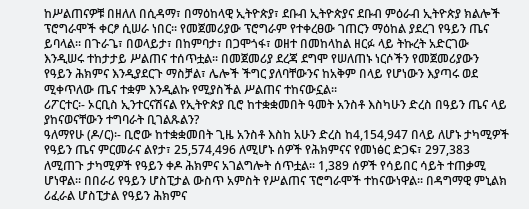ከሥልጠናዎቹ በዘለለ በሲዳማ፣ በማዕከላዊ ኢትዮጵያ፣ ደቡብ ኢትዮጵያና ደቡብ ምዕራብ ኢትዮጵያ ክልሎች ፕሮግራሞች ቀርፆ ሲሠራ ነበር፡፡ የመጀመሪያው ፕሮግራም የተቀረፀው ገጠርን ማዕከል ያደረገ የዓይን ጤና ይባላል፡፡ በጉራጌ፣ በወላይታ፣ በከምባታ፣ በጋሞጎፋ፣ ወዘተ በመከላከል ዘርፉ ላይ ትኩረት አድርገው እንዲሠሩ ተከታታይ ሥልጠና ተሰጥቷል፡፡ በመጀመሪያ ደረጃ ደግሞ የሠለጠኑ ነርሶችን የመጀመሪያውን የዓይን ሕክምና እንዲያደርጉ ማስቻል፣ ሌሎች ችግር ያለባቸውንና ከአቅም በላይ የሆነውን እያጣሩ ወደ ሚቀጥለው ጤና ተቋም እንዲልኩ የሚያስችል ሥልጠና ተከናውኗል፡፡
ሪፖርተር፡- ኦርቢስ ኢንተርናሽናል የኢትዮጵያ ቢሮ ከተቋቋመበት ዓመት አንስቶ እስካሁን ድረስ በዓይን ጤና ላይ ያከናወናቸውን ተግባራት ቢገልጹልን?
ዓለማየሁ (ዶ/ር)፡- ቢሮው ከተቋቋመበት ጊዜ አንስቶ እስከ አሁን ድረስ ከ4,154,947 በላይ ለሆኑ ታካሚዎች የዓይን ጤና ምርመራና ልየታ፣ 25,574,496 ለሚሆኑ ሰዎች የሕክምናና የመነፅር ድጋፍ፣ 297,383 ለሚጠጉ ታካሚዎች የዓይን ቀዶ ሕክምና አገልግሎት ሰጥቷል፡፡ 1,389 ሰዎች የሳይበር ሳይት ተጠቃሚ ሆነዋል፡፡ በበራሪ የዓይን ሆስፒታል ውስጥ አምስት የሥልጠና ፕሮግራሞች ተከናውነዋል፡፡ በዳግማዊ ምኒልክ ሪፈራል ሆስፒታል የዓይን ሕክምና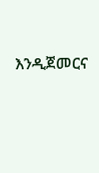እንዲጀመርና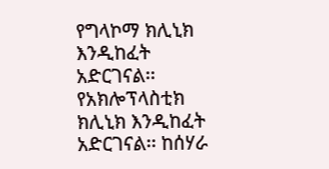የግላኮማ ክሊኒክ እንዲከፈት አድርገናል፡፡ የአክሎፕላስቲክ ክሊኒክ እንዲከፈት አድርገናል፡፡ ከሰሃራ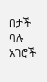በታች ባሉ አገሮች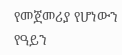የመጀመሪያ የሆነውን የዓይን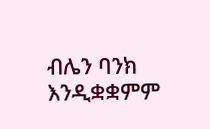ብሌን ባንክ እንዲቋቋምም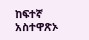ከፍተኛ አስተዋጽኦ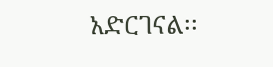አድርገናል፡፡